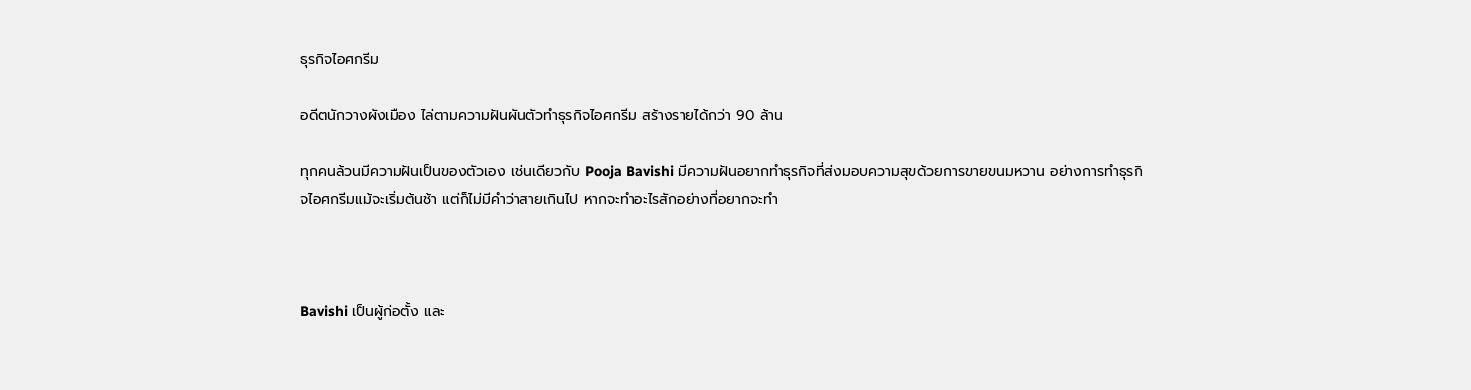ธุรกิจไอศกรีม

อดีตนักวางผังเมือง ไล่ตามความฝันผันตัวทำธุรกิจไอศกรีม สร้างรายได้กว่า 90 ล้าน

ทุกคนล้วนมีความฝันเป็นของตัวเอง เช่นเดียวกับ Pooja Bavishi มีความฝันอยากทำธุรกิจที่ส่งมอบความสุขด้วยการขายขนมหวาน อย่างการทำธุรกิจไอศกรีมแม้จะเริ่มต้นช้า แต่ก็ไม่มีคำว่าสายเกินไป หากจะทำอะไรสักอย่างที่อยากจะทำ



Bavishi เป็นผู้ก่อตั้ง และ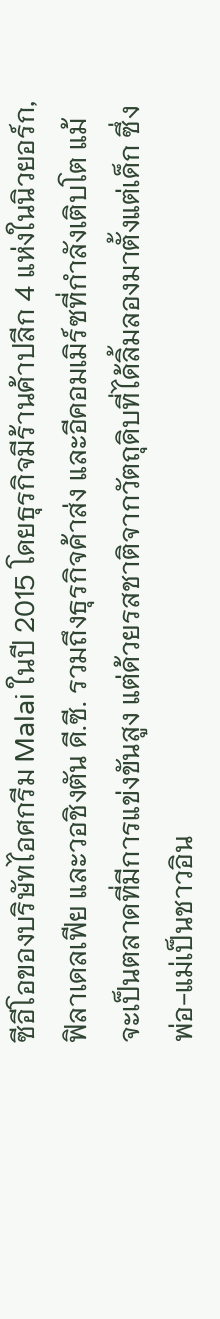ซีอีโอของบริษัทไอศกรีม Malai ในปี 2015 โดยธุรกิจมีร้านค้าปลีก 4 แห่งในนิวยอร์ก, ฟิลาเดลเฟีย และวอชิงตัน ดี.ซี. รวมถึงธุรกิจค้าส่ง และอีคอมเมิร์ซที่กำลังเติบโต แม้จะเป็นตลาดที่มีการแข่งขันสูง แต่ด้วยรสชาติจากวัตถุดิบที่ได้ลิ้มลองมาตั้งแต่เด็ก ซึ่งพ่อ-แม่เป็นชาวอิน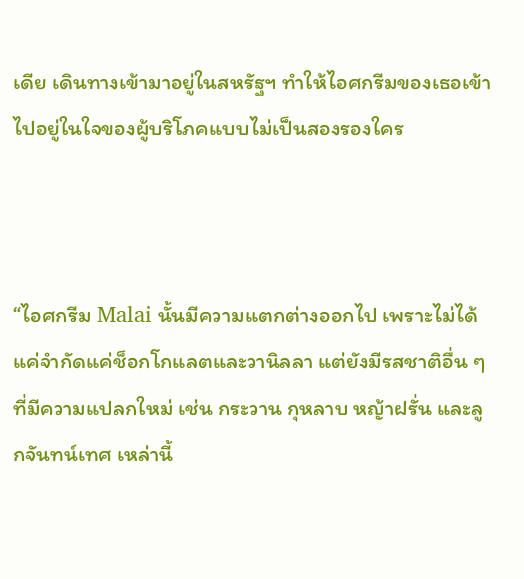เดีย เดินทางเข้ามาอยู่ในสหรัฐฯ ทำให้ไอศกรีมของเธอเข้าไปอยู่ในใจของผู้บริโภคแบบไม่เป็นสองรองใคร



“ไอศกรีม Malai นั้นมีความแตกต่างออกไป เพราะไม่ได้แค่จำกัดแค่ช็อกโกแลตและวานิลลา แต่ยังมีรสชาติอื่น ๆ ที่มีความแปลกใหม่ เช่น กระวาน กุหลาบ หญ้าฝรั่น และลูกจันทน์เทศ เหล่านี้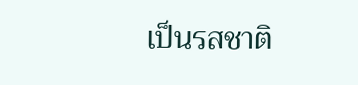เป็นรสชาติ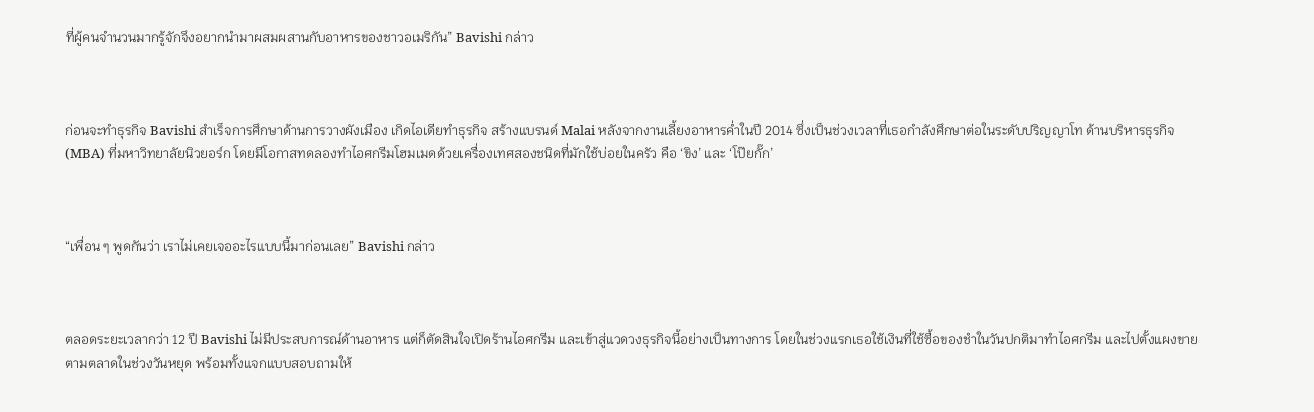ที่ผู้คนจำนวนมากรู้จักจึงอยากนำมาผสมผสานกับอาหารของชาวอเมริกัน” Bavishi กล่าว



ก่อนจะทำธุรกิจ Bavishi สำเร็จการศึกษาด้านการวางผังเมือง เกิดไอเดียทำธุรกิจ สร้างแบรนด์ Malai หลังจากงานเลี้ยงอาหารค่ำในปี 2014 ซึ่งเป็นช่วงเวลาที่เธอกำลังศึกษาต่อในระดับปริญญาโท ด้านบริหารธุรกิจ (MBA) ที่มหาวิทยาลัยนิวยอร์ก โดยมีโอกาสทดลองทำไอศกรีมโฮมเมดด้วยเครื่องเทศสองชนิดที่มักใช้บ่อยในครัว คือ ‘ขิง’ และ ‘โป๊ยกั๊ก’



“เพื่อน ๆ พูดกันว่า เราไม่เคยเจออะไรแบบนี้มาก่อนเลย” Bavishi กล่าว



ตลอดระยะเวลากว่า 12 ปี Bavishi ไม่มีประสบการณ์ด้านอาหาร แต่ก็ตัดสินใจเปิดร้านไอศกรีม และเข้าสู่แวดวงธุรกิจนี้อย่างเป็นทางการ โดยในช่วงแรกเธอใช้เงินที่ใช้ซื้อของชำในวันปกติมาทำไอศกรีม และไปตั้งแผงขายตามตลาดในช่วงวันหยุด พร้อมทั้งแจกแบบสอบถามให้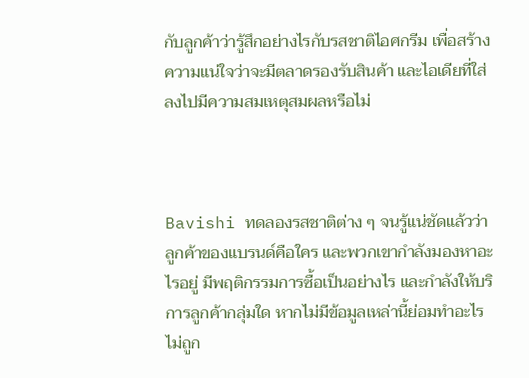กับลูกค้าว่ารู้สึกอย่างไรกับรสชาติไอศกรีม เพื่อสร้างความแน่ใจว่าจะมีตลาดรองรับสินค้า และไอเดียที่ใส่ลงไปมีความสมเหตุสมผลหรือไม่



Bavishi ทดลองรสชาติต่าง ๆ จนรู้แน่ชัดแล้วว่าลูกค้าของแบรนด์คือใคร และพวกเขากำลังมองหาอะไรอยู่ มีพฤติกรรมการซื้อเป็นอย่างไร และกำลังให้บริการลูกค้ากลุ่มใด หากไม่มีข้อมูลเหล่านี้ย่อมทำอะไรไม่ถูก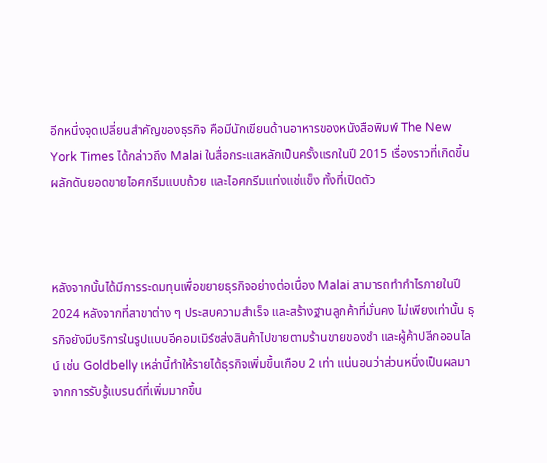อีกหนึ่งจุดเปลี่ยนสำคัญของธุรกิจ คือมีนักเขียนด้านอาหารของหนังสือพิมพ์ The New York Times ได้กล่าวถึง Malai ในสื่อกระแสหลักเป็นครั้งแรกในปี 2015 เรื่องราวที่เกิดขึ้นผลักดันยอดขายไอศกรีมแบบถ้วย และไอศกรีมแท่งแช่แข็ง ทั้งที่เปิดตัว



หลังจากนั้นได้มีการระดมทุนเพื่อขยายธุรกิจอย่างต่อเนื่อง Malai สามารถทำกำไรภายในปี 2024 หลังจากที่สาขาต่าง ๆ ประสบความสำเร็จ และสร้างฐานลูกค้าที่มั่นคง ไม่เพียงเท่านั้น ธุรกิจยังมีบริการในรูปแบบอีคอมเมิร์ซส่งสินค้าไปขายตามร้านขายของชำ และผู้ค้าปลีกออนไลน์ เช่น Goldbelly เหล่านี้ทำให้รายได้ธุรกิจเพิ่มขึ้นเกือบ 2 เท่า แน่นอนว่าส่วนหนึ่งเป็นผลมาจากการรับรู้แบรนด์ที่เพิ่มมากขึ้น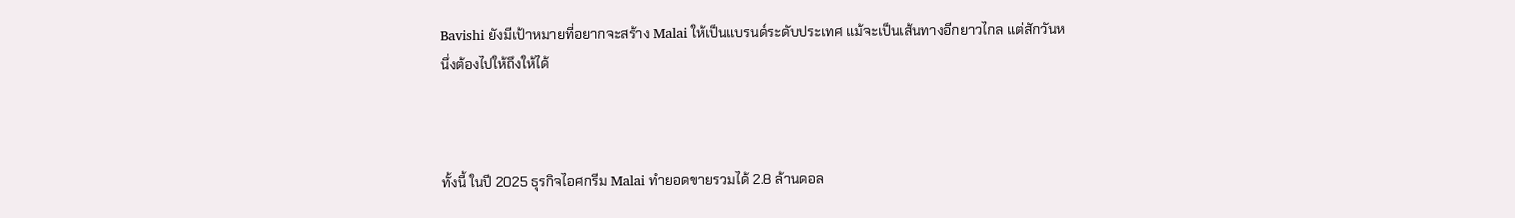Bavishi ยังมีเป้าหมายที่อยากจะสร้าง Malai ให้เป็นแบรนด์ระดับประเทศ แม้จะเป็นเส้นทางอีกยาวไกล แต่สักวันหนึ่งต้องไปให้ถึงให้ได้



ทั้งนี้ ในปี 2025 ธุรกิจไอศกรีม Malai ทำยอดขายรวมได้ 2.8 ล้านดอล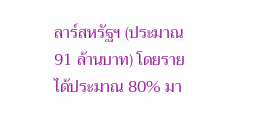ลาร์สหรัฐฯ (ประมาณ 91 ล้านบาท) โดยรายได้ประมาณ 80% มา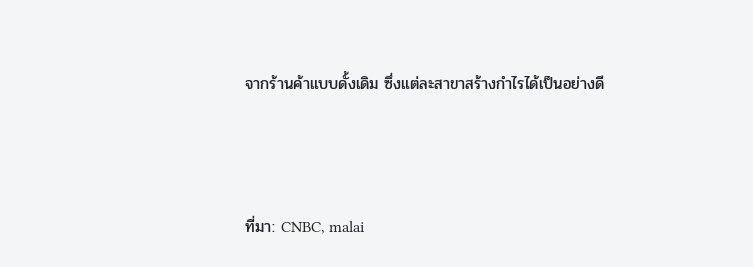จากร้านค้าแบบดั้งเดิม ซึ่งแต่ละสาขาสร้างกำไรได้เป็นอย่างดี



ที่มา: CNBC, malai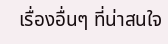เรื่องอื่นๆ ที่น่าสนใจ